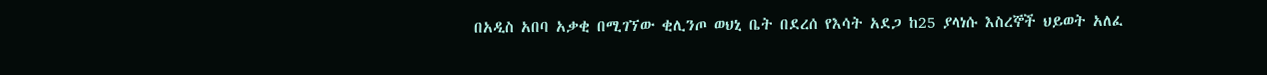በአዲስ አበባ አቃቂ በሚገኘው ቂሊንጦ ወህኒ ቤት በደረሰ የእሳት አደጋ ከ25 ያላነሱ እስረኞች ህይወት አለፈ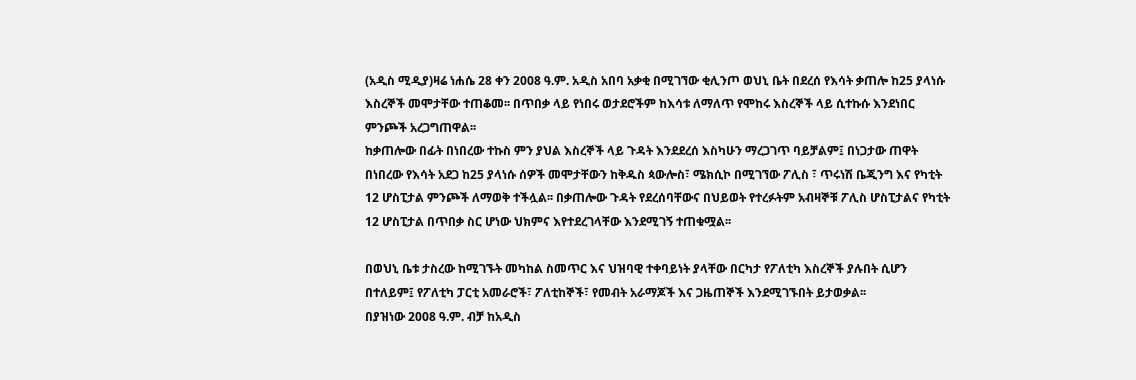(አዲስ ሚዲያ)ዛሬ ነሐሴ 28 ቀን 2008 ዓ.ም. አዲስ አበባ አቃቂ በሚገኘው ቂሊንጦ ወህኒ ቤት በደረሰ የእሳት ቃጠሎ ከ25 ያላነሱ እስረኞች መሞታቸው ተጠቆመ፡፡ በጥበቃ ላይ የነበሩ ወታደሮችም ከእሳቱ ለማለጥ የሞከሩ እስረኞች ላይ ሲተኩሱ እንደነበር ምንጮች አረጋግጠዋል፡፡
ከቃጠሎው በፊት በነበረው ተኩስ ምን ያህል እስረኞች ላይ ጉዳት እንደደረሰ እስካሁን ማረጋገጥ ባይቻልም፤ በነጋታው ጠዋት በነበረው የእሳት አደጋ ከ25 ያላነሱ ሰዎች መሞታቸውን ከቅዱስ ጳውሎስ፣ ሜክሲኮ በሚገኘው ፖሊስ ፣ ጥሩነሽ ቤጂንግ እና የካቲት 12 ሆስፒታል ምንጮች ለማወቅ ተችሏል፡፡ በቃጠሎው ጉዳት የደረሰባቸውና በህይወት የተረፉትም አብዛኞቹ ፖሊስ ሆስፒታልና የካቲት 12 ሆስፒታል በጥበቃ ስር ሆነው ህክምና እየተደረገላቸው እንደሚገኝ ተጠቁሟል፡፡

በወህኒ ቤቱ ታስረው ከሚገኙት መካከል ስመጥር እና ህዝባዊ ተቀባይነት ያላቸው በርካታ የፖለቲካ እስረኞች ያሉበት ሲሆን በተለይም፤ የፖለቲካ ፓርቲ አመራሮች፣ ፖለቲከኞች፣ የመብት አራማጆች እና ጋዜጠኞች እንደሚገኙበት ይታወቃል፡፡
በያዝነው 2008 ዓ.ም. ብቻ ከአዲስ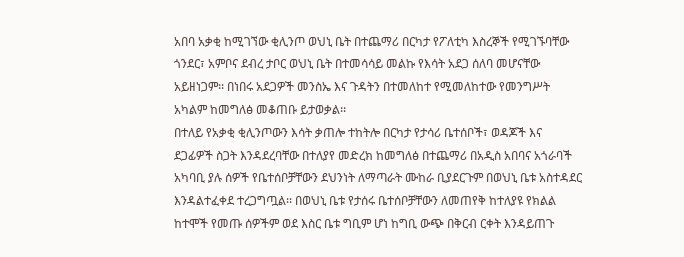አበባ አቃቂ ከሚገኘው ቂሊንጦ ወህኒ ቤት በተጨማሪ በርካታ የፖለቲካ እስረኞች የሚገኙባቸው ጎንደር፣ አምቦና ደብረ ታቦር ወህኒ ቤት በተመሳሳይ መልኩ የእሳት አደጋ ሰለባ መሆናቸው አይዘነጋም፡፡ በነበሩ አደጋዎች መንስኤ እና ጉዳትን በተመለከተ የሚመለከተው የመንግሥት አካልም ከመግለፅ መቆጠቡ ይታወቃል፡፡
በተለይ የአቃቂ ቂሊንጦውን እሳት ቃጠሎ ተከትሎ በርካታ የታሳሪ ቤተሰቦች፣ ወዳጆች እና ደጋፊዎች ስጋት እንዳደረባቸው በተለያየ መድረክ ከመግለፅ በተጨማሪ በአዲስ አበባና አጎራባች አካባቢ ያሉ ሰዎች የቤተሰቦቻቸውን ደህንነት ለማጣራት ሙከራ ቢያደርጉም በወህኒ ቤቱ አስተዳደር እንዳልተፈቀደ ተረጋግጧል፡፡ በወህኒ ቤቱ የታሰሩ ቤተሰቦቻቸውን ለመጠየቅ ከተለያዩ የክልል ከተሞች የመጡ ሰዎችም ወደ እስር ቤቱ ግቢም ሆነ ከግቢ ውጭ በቅርብ ርቀት እንዳይጠጉ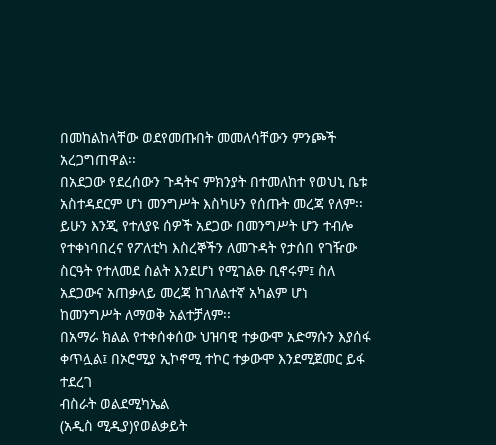በመከልከላቸው ወደየመጡበት መመለሳቸውን ምንጮች አረጋግጠዋል፡፡
በአደጋው የደረሰውን ጉዳትና ምክንያት በተመለከተ የወህኒ ቤቱ አስተዳደርም ሆነ መንግሥት እስካሁን የሰጡት መረጃ የለም፡፡ ይሁን እንጂ የተለያዩ ሰዎች አደጋው በመንግሥት ሆን ተብሎ የተቀነባበረና የፖለቲካ እስረኞችን ለመጉዳት የታሰበ የገዥው ስርዓት የተለመደ ስልት እንደሆነ የሚገልፁ ቢኖሩም፤ ስለ አደጋውና አጠቃላይ መረጃ ከገለልተኛ አካልም ሆነ ከመንግሥት ለማወቅ አልተቻለም፡፡
በአማራ ክልል የተቀሰቀሰው ህዝባዊ ተቃውሞ አድማሱን እያሰፋ ቀጥሏል፤ በኦሮሚያ ኢኮኖሚ ተኮር ተቃውሞ እንደሚጀመር ይፋ ተደረገ
ብስራት ወልደሚካኤል
(አዲስ ሚዲያ)የወልቃይት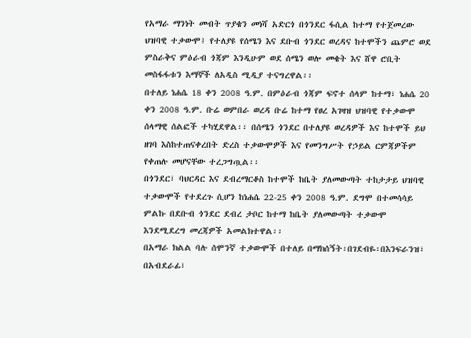የአማራ ማንነት መብት ጥያቄን መነሻ አድርጎ በጎንደር ፋሲል ከተማ የተጀመረው ህዝባዊ ተቃውሞ፤ የተለያዩ የሰሜን እና ደቡብ ጎንደር ወረዳና ከተሞችን ጨምሮ ወደ ምስራቅና ምዕራብ ጎጃም እንዲሁም ወደ ሰሜን ወሎ መቄት እና ሸዋ ሮቢት መስፋፋቱን እማኞች ለአዲስ ሚዲያ ተናግረዋል፡፡
በተለይ ነሐሴ 18 ቀን 2008 ዓ.ም. በምዕራብ ጎጃም ፍኖተ ሰላም ከተማ፣ ነሐሴ 20 ቀን 2008 ዓ.ም. ቡሬ ወምበራ ወረዳ ቡሬ ከተማ የፀረ አገዛዝ ህዝባዊ የተቃውሞ ሰላማዊ ሰልፎች ተካሂደዋል፡፡ በሰሜን ጎንደር በተለያዩ ወረዳዎች እና ከተሞች ይህ ዘገባ እስከተጠናቀረበት ድረስ ተቃውሞዎች እና የመንግሥት የኃይል ርምጃዎችም የቀጠሉ መሆናቸው ተረጋግጧል፡፡
በጎንደር፣ ባህርዳር እና ደብረማርቆስ ከተሞች ከቤት ያለመውጣት ተከታታይ ህዝባዊ ተቃውሞች የተደረጉ ሲሆን ከነሐሴ 22-25 ቀን 2008 ዓ.ም. ደግሞ በተመሳሳይ ምልኩ በደቡብ ጎንደር ደብረ ታቦር ከተማ ከቤት ያለመውጣት ተቃውሞ እንደሚደረግ መረጃዎች አመልክተዋል፡፡
በአማራ ክልል ባሉ ሰሞንኛ ተቃውሞች በተለይ በማክሰኝት፡በገደብዬ፡በእንፍራንዝ፣ በአብደራፊ፣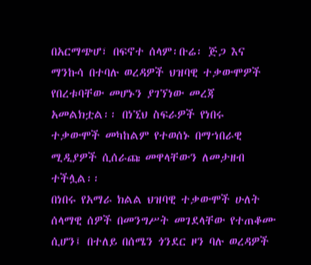በአርማጭሆ፣ በፍኖተ ሰላም፡ቡሬ፡ ጅጋ እና ማንኩሳ በተባሉ ወረዳዎች ህዝባዊ ተቃውሞዎች የበረቱባቸው መሆኑን ያገኘነው መረጃ አመልክቷል፡፡ በነኚህ ስፍራዎች የነበሩ ተቃውሞች መካከልም የተወሰኑ በማኀበራዊ ሚዲያዎች ሲሰራጩ መዋላቸውን ለመታዘብ ተችሏል፡፡
በነበሩ የአማራ ክልል ህዝባዊ ተቃውሞች ሁለት ሰላማዊ ሰዎች በመንግሥት መገደላቸው የተጠቆሙ ሲሆን፤ በተለይ በሰሜን ጎንደር ዞን ባሉ ወረዳዎች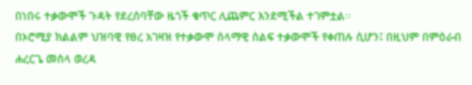በነበሩ ተቃውሞች ጉዳት የደረሰባቸው ዜጎች ቁጥር ሊጨምር እንደሚችል ተገምቷል፡፡
በኦሮሚያ ክልልም ህዝባዊ የፀረ አገዛዝ የተቃውሞ ሰላማዊ ሰልፍ ተቃውሞች የቀጠሉ ሲሆን፤ በዚህም በምዕራብ ሐረርጌ መሰላ ወረዳ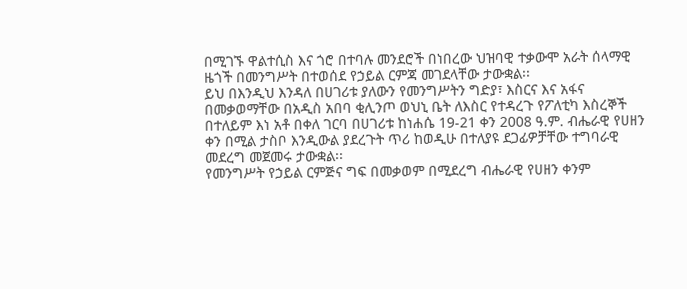በሚገኙ ዋልተሲስ እና ጎሮ በተባሉ መንደሮች በነበረው ህዝባዊ ተቃውሞ አራት ሰላማዊ ዜጎች በመንግሥት በተወሰደ የኃይል ርምጃ መገደላቸው ታውቋል፡፡
ይህ በእንዲህ እንዳለ በሀገሪቱ ያለውን የመንግሥትን ግድያ፣ እስርና እና አፋና በመቃወማቸው በአዲስ አበባ ቂሊንጦ ወህኒ ቤት ለእስር የተዳረጉ የፖለቲካ እስረኞች በተለይም እነ አቶ በቀለ ገርባ በሀገሪቱ ከነሐሴ 19-21 ቀን 2008 ዓ.ም. ብሔራዊ የሀዘን ቀን በሚል ታስቦ እንዲውል ያደረጉት ጥሪ ከወዲሁ በተለያዩ ደጋፊዎቻቸው ተግባራዊ መደረግ መጀመሩ ታውቋል፡፡
የመንግሥት የኃይል ርምጅና ግፍ በመቃወም በሚደረግ ብሔራዊ የሀዘን ቀንም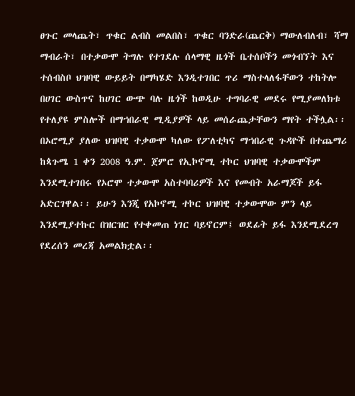ፀጉር መላጨት፣ ጥቁር ልብስ መልበስ፣ ጥቁር ባንድራ(ጨርቅ) ማውለብለብ፣ ሻማ ማብራት፣ በተቃውሞ ትግሉ የተገደሉ ሰላማዊ ዜጎች ቤተሰቦችን መጎብኘት እና ተሰብስቦ ህዝባዊ ውይይት በማካሄድ እንዲተገበር ጥሪ ማስተላለፋቸውን ተከትሎ በሀገር ውስጥና ከሀገር ውጭ ባሉ ዜጎች ከወዲሁ ተግባራዊ መደሩ የሚያመለክቱ የተለያዩ ምስሎች በማኀበራዊ ሚዲያዎች ላይ መሰራጨታቸውን ማየት ተችሏል፡፡
በኦሮሚያ ያለው ህዝባዊ ተቃውሞ ካለው የፖለቲካና ማኀበራዊ ጉዳዮች በተጨማሪ ከጳጉሜ 1 ቀን 2008 ዓ.ም. ጀምሮ የኢኮኖሚ ተኮር ህዝባዊ ተቃውሞችም እንደሚተገበሩ የኦሮሞ ተቃውሞ አስተባባሪዎች እና የመብት አራማጆች ይፋ አድርገዋል፡፡ ይሁን እንጂ የአኮኖሚ ተኮር ህዝባዊ ተቃውሞው ምን ላይ እንደሚያተኩር በዝርዝር የተቀመጠ ነገር ባይኖርም፤ ወደፊት ይፋ እንደሚደረግ የደረሰን መረጃ አመልክቷል፡፡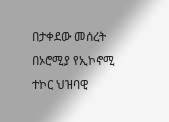በታቀደው መሰረት በኦሮሚያ የኢኮኖሚ ተኮር ህዝባዊ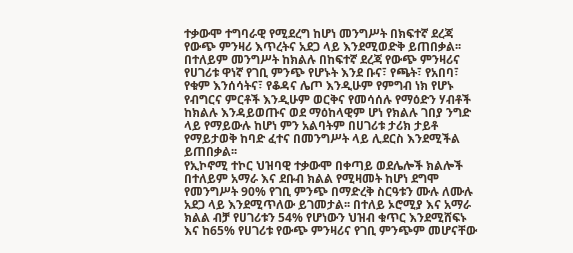ተቃውሞ ተግባራዊ የሚደረግ ከሆነ መንግሥት በክፍተኛ ደረጃ የውጭ ምንዛሪ እጥረትና አደጋ ላይ እንደሚወድቅ ይጠበቃል፡፡ በተለይም መንግሥት ከክልሉ በከፍተኛ ደረጃ የውጭ ምንዛሪና የሀገሪቱ ዋነኛ የገቢ ምንጭ የሆኑት እንደ ቡና፣ የጫት፣ የአበባ፣ የቁም እንሰሳትና፣ የቆዳና ሌጦ እንዲሁም የምግብ ነክ የሆኑ የብግርና ምርቶች እንዲሁም ወርቅና የመሳሰሉ የማዕድን ሃብቶች ከክልሉ እንዳይወጡና ወደ ማዕከላዊም ሆነ የክልሉ ገበያ ንግድ ላይ የማይውሉ ከሆነ ምን አልባትም በሀገሪቱ ታሪክ ታይቶ የማይታወቅ ከባድ ፈተና በመንግሥት ላይ ሊደርስ እንደሚችል ይጠበቃል፡፡
የኢኮኖሚ ተኮር ህዝባዊ ተቃውሞ በቀጣይ ወደሌሎች ክልሎች በተለይም አማራ እና ደቡብ ክልል የሚዛመት ከሆነ ደግሞ የመንግሥት 90% የገቢ ምንጭ በማድረቅ ስርዓቱን ሙሉ ለሙሉ አደጋ ላይ እንደሚጥለው ይገመታል፡፡ በተለይ ኦሮሚያ እና አማራ ክልል ብቻ የሀገሪቱን 54% የሆነውን ህዝብ ቁጥር እንደሚሸፍኑ እና ከ65% የሀገሪቱ የውጭ ምንዛሪና የገቢ ምንጭም መሆናቸው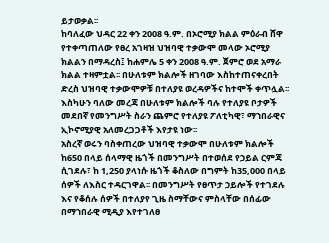ይታወቃል፡፡
ከባለፈው ህዳር 22 ቀን 2008 ዓ.ም. በኦሮሚያ ክልል ምዕራብ ሸዋ የተቀጣጠለው የፀረ አገዛዝ ህዝባዊ ተቃውሞ መላው ኦሮሚያ ክልልን በማዳረስ፤ ከሐምሌ 5 ቀን 2008 ዓ.ም. ጀምሮ ወደ አማራ ክልል ተዛምቷል፡፡ በሁለቱም ክልሎች ዘገባው እስከተጠናቀረበት ድረስ ህዝባዊ ተቃውሞዎቹ በተለያዩ ወረዳዎችና ከተሞች ቀጥሏል፡፡ እስካሁን ባለው መረጃ በሁለቱም ክልሎች ባሉ የተለያዩ ቦታዎች መደበኛ የመንግሥት ስራን ጨምሮ የተለያዩ ፖለቲካዊ፣ ማኀበራዊና ኢኮኖሚያዊ አለመረጋጋቶች እየታዩ ነው፡፡
አስረኛ ወሩን ባስቀጠረው ህዝባዊ ተቃውሞ በሁለቱም ክልሎች ከ650 በላይ ሰላማዊ ዜጎች በመንግሥት በተወሰደ የኃይል ርምጃ ሲገደሉ፣ ከ 1,250 ያላነሱ ዜጎች ቆስለው በግምት ከ35,000 በላይ ሰዎች ለእስር ተዳርገዋል፡፡ በመንግሥት የፀጥታ ኃይሎች የተገደሉ እና የቆሰሉ ሰዎች በተለያየ ጊዜ ስማቸውና ምስላቸው በሰፊው በማኀበራዊ ሚዲያ እየተገለፀ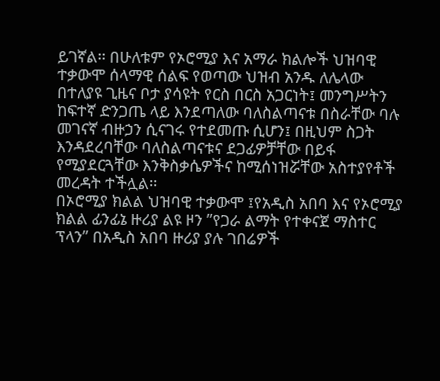ይገኛል፡፡ በሁለቱም የኦሮሚያ እና አማራ ክልሎች ህዝባዊ ተቃውሞ ሰላማዊ ሰልፍ የወጣው ህዝብ አንዱ ለሌላው በተለያዩ ጊዜና ቦታ ያሳዩት የርስ በርስ አጋርነት፤ መንግሥትን ከፍተኛ ድንጋጤ ላይ እንደጣለው ባለስልጣናቱ በስራቸው ባሉ መገናኛ ብዙኃን ሲናገሩ የተደመጡ ሲሆን፤ በዚህም ስጋት እንዳደረባቸው ባለስልጣናቱና ደጋፊዎቻቸው በይፋ የሚያደርጓቸው እንቅስቃሴዎችና ከሚሰነዝሯቸው አስተያየቶች መረዳት ተችሏል፡፡
በኦሮሚያ ክልል ህዝባዊ ተቃውሞ ፤የአዲስ አበባ እና የኦሮሚያ ክልል ፊንፊኔ ዙሪያ ልዩ ዞን ”የጋራ ልማት የተቀናጀ ማስተር ፕላን” በአዲስ አበባ ዙሪያ ያሉ ገበሬዎች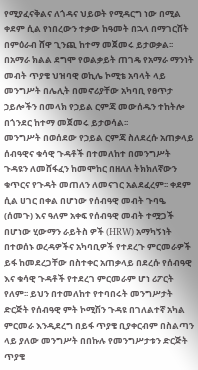የሚያፈናቅልና ለጎዳና ህይወት የሚዳርግ ነው በሚል ቀደም ሲል የነበረውን ተቃው ከዓመት በኋላ በማገርሸት በምዕራብ ሸዋ ጊንጪ ከተማ መጀመሩ ይታወቃል፡፡ በአማራ ክልል ደግሞ የወልቃይት ጠገዴ የአማራ ማንነት መብት ጥያቄ ህዝባዊ ወኪሌ ኮሚቴ አባላት ላይ መንግሥት በሌሊት በመኖሪያቸው አካባቢ የፀጥታ ኃይሎችን በመላክ የኃይል ርምጃ መውሰዱን ተከትሎ በጎንደር ከተማ መጀመሩ ይታወሳል፡፡
መንግሥት በወሰደው የኃይል ርምጃ ስለደረሱ አጠቃላይ ሰብዓዊና ቁሳዊ ጉዳቶች በተመለከተ በመንግሥት ጉዳዩን ለመሸፋፈን ከመሞከር በዘለለ ትክክለኛውን ቁጥርና የጉዳት መጠለን ለመናገር አልደፈረም፡፡ ቀደም ሲል ሀገር በቀል በሆነው የሰብዓዊ መብት ጉባዔ (ሰመጉ) እና ዓለም አቀፍ የሰብዓዊ መብት ተሟጋች በሆነው ሂውማን ራይትስ ዎች (HRW) አማካኝነት በተወሰኑ ወረዳዎችና አካባቢዎች የተደረጉ ምርመራዎች ይፋ ከመደረጋቸው በስተቀር አጠቃላይ በደረሱ የሰብዓዊ እና ቁሳዊ ጉዳቶች የተደረገ ምርመራም ሆነ ሪፖርት የለም፡፡ ይህን በተመለከተ የተባበሩት መንግሥታት ድርጅት የሰብዓዊ ምት ኮሚሽን ጉዳዩ በገለልተኛ አካል ምርመራ እንዲደረግ በይፋ ጥያቄ ቢያቀርብም በስልጣን ላይ ያለው መንግሥት በበኩሉ የመንግሥታቱን ድርጅት ጥያቄ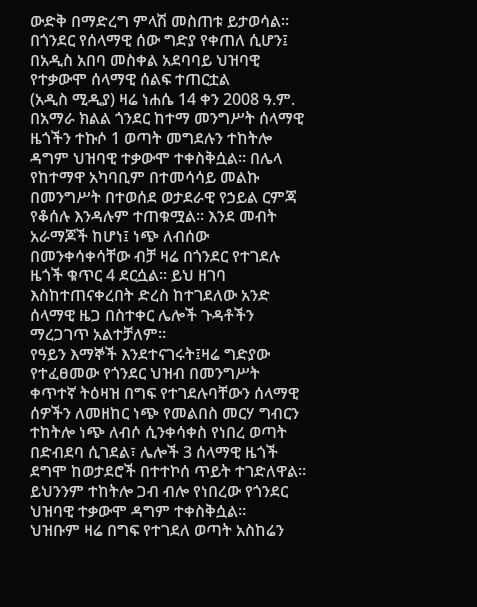ውድቅ በማድረግ ምላሽ መስጠቱ ይታወሳል፡፡
በጎንደር የሰላማዊ ሰው ግድያ የቀጠለ ሲሆን፤ በአዲስ አበባ መስቀል አደባባይ ህዝባዊ የተቃውሞ ሰላማዊ ሰልፍ ተጠርቷል
(አዲስ ሚዲያ) ዛሬ ነሐሴ 14 ቀን 2008 ዓ.ም. በአማራ ክልል ጎንደር ከተማ መንግሥት ሰላማዊ ዜጎችን ተኩሶ 1 ወጣት መግደሉን ተከትሎ ዳግም ህዝባዊ ተቃውሞ ተቀስቅሷል፡፡ በሌላ የከተማዋ አካባቢም በተመሳሳይ መልኩ በመንግሥት በተወሰደ ወታደራዊ የኃይል ርምጃ የቆሰሉ እንዳሉም ተጠቁሟል፡፡ እንደ መብት አራማጆች ከሆነ፤ ነጭ ለብሰው በመንቀሳቀሳቸው ብቻ ዛሬ በጎንደር የተገደሉ ዜጎች ቁጥር 4 ደርሷል፡፡ ይህ ዘገባ እስከተጠናቀረበት ድረስ ከተገደለው አንድ ሰላማዊ ዜጋ በስተቀር ሌሎች ጉዳቶችን ማረጋገጥ አልተቻለም፡፡
የዓይን እማኞች እንደተናገሩት፤ዛሬ ግድያው የተፈፀመው የጎንደር ህዝብ በመንግሥት ቀጥተኛ ትዕዛዝ በግፍ የተገደሉባቸውን ሰላማዊ ሰዎችን ለመዘከር ነጭ የመልበስ መርሃ ግብርን ተከትሎ ነጭ ለብሶ ሲንቀሳቀስ የነበረ ወጣት በድብደባ ሲገደል፣ ሌሎች 3 ሰላማዊ ዜጎች ደግሞ ከወታደሮች በተተኮሰ ጥይት ተገድለዋል፡፡ ይህንንም ተከትሎ ጋብ ብሎ የነበረው የጎንደር ህዝባዊ ተቃውሞ ዳግም ተቀስቅሷል፡፡
ህዝቡም ዛሬ በግፍ የተገደለ ወጣት አስከሬን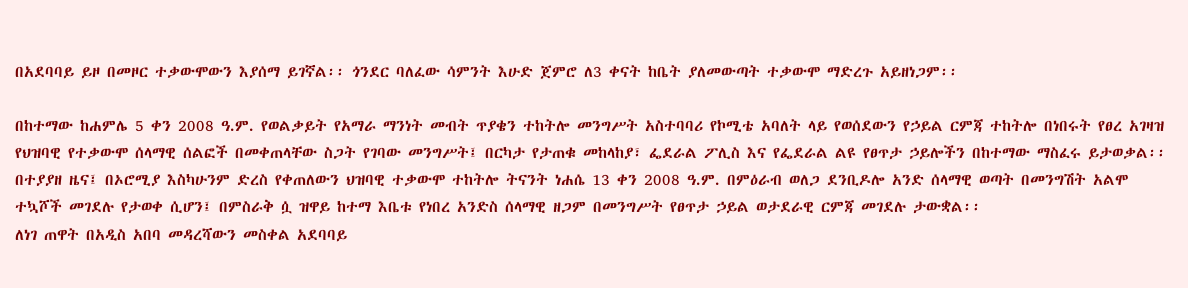በአደባባይ ይዞ በመዞር ተቃውሞውን እያሰማ ይገኛል፡፡ ጎንደር ባለፈው ሳምንት እሁድ ጀምሮ ለ3 ቀናት ከቤት ያለመውጣት ተቃውሞ ማድረጉ አይዘነጋም፡፡

በከተማው ከሐምሌ 5 ቀን 2008 ዓ.ም. የወልቃይት የአማራ ማንነት መብት ጥያቄን ተከትሎ መንግሥት አስተባባሪ የኮሚቴ አባለት ላይ የወሰደውን የኃይል ርምጃ ተከትሎ በነበሩት የፀረ አገዛዝ የህዝባዊ የተቃውሞ ሰላማዊ ሰልፎች በመቀጠላቸው ስጋት የገባው መንግሥት፤ በርካታ የታጠቁ መከላከያ፣ ፌደራል ፖሊስ እና የፌደራል ልዩ የፀጥታ ኃይሎችን በከተማው ማስፈሩ ይታወቃል፡፡
በተያያዘ ዜና፤ በኦሮሚያ እስካሁንም ድረስ የቀጠለውን ህዝባዊ ተቃውሞ ተከትሎ ትናንት ነሐሴ 13 ቀን 2008 ዓ.ም. በምዕራብ ወለጋ ደንቢዶሎ አንድ ሰላማዊ ወጣት በመንግሽት አልሞ ተኳሾች መገደሉ የታወቀ ሲሆን፤ በምስራቅ ሷ ዝዋይ ከተማ እቤቱ የነበረ አንድስ ሰላማዊ ዘጋም በመንግሥት የፀጥታ ኃይል ወታደራዊ ርምጃ መገደሉ ታውቋል፡፡
ለነገ ጠዋት በአዲስ አበባ መዳረሻውን መስቀል አደባባይ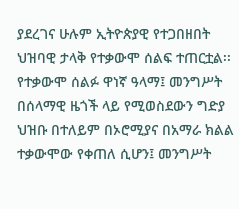ያደረገና ሁሉም ኢትዮጵያዊ የተጋበዘበት ህዝባዊ ታላቅ የተቃውሞ ሰልፍ ተጠርቷል፡፡የተቃውሞ ሰልፉ ዋነኛ ዓላማ፤ መንግሥት በሰላማዊ ዜጎች ላይ የሚወስደውን ግድያ ህዝቡ በተለይም በኦሮሚያና በአማራ ክልል ተቃውሞው የቀጠለ ሲሆን፤ መንግሥት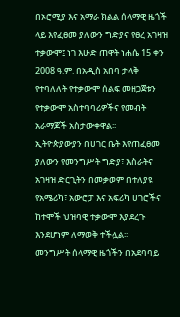በኦሮሚያ እና አማራ ክልል ሰላማዊ ዜጎች ላይ እየፈፀመ ያለውን ግድያና የፀረ አገዛዝ ተቃውሞ፤ ነገ እሁድ ጠዋት ነሐሴ 15 ቀን 2008 ዓ.ም. በአዲስ አበባ ታላቅ የተባለለት የተቃውሞ ሰልፍ መዘጋጀቱን የተቃውሞ አስተባባሪዎችና የመብት አራማጆች አስታውቀዋል፡፡
ኢትዮጵያውያን በሀገር ቤት እየጠፈፀመ ያለውን የመንግሥት ግድያ፣ እስራትና አገዛዝ ድርጊትን በመቃወም በተለያዩ የአሜሪካ፣ አውሮፓ እና አፍሪካ ሀገሮችና ከተሞች ህዝባዊ ተቃውሞ እያደረጉ እንደሆነም ለማወቅ ተችሏል፡፡
መንግሥት ሰላማዊ ዜጎችን በአደባባይ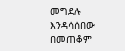መግደሉ እንዳሳሰበው በመጠቆም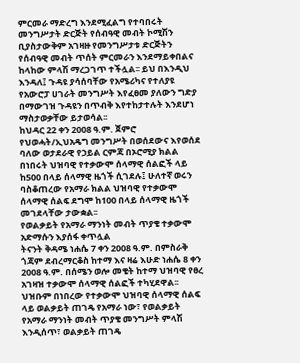ምርመራ ማድረግ እንደሚፈልግ የተባበሩት መንግሥታት ድርጅት የሰብዓዊ መብት ኮሚሽን ቢያስታውቅም አገዛዙ የመንግሥታቱ ድርጅትን የሰብዓዊ መብት ጥሰት ምርመራን እንደማይቀበልና ከላከው ምላሽ ማረጋገጥ ተችሏል፡፡ ይህ በእንዲህ እንዳለ፤ ጉዳዩ ያሳሰባቸው የአሜሪካና የተለያዩ የአውሮፓ ሀገራት መንግሥት እየፈፀመ ያለውን ግድያ በማውገዝ ጉዳዩን በጥብቅ እየተከታተሉት እንደሆነ ማስታወቃቸው ይታወሳል፡፡
ከህዳር 22 ቀን 2008 ዓ.ም. ጀምሮ የህወሓት/ኢህአዴግ መንግሥት በወሰደውና እየወሰደ ባለው ወታደራዊ የኃይል ርምጃ በኦሮሚያ ክልል በነበሩት ህዝባዊ የተቃውሞ ሰላማዊ ሰልፎች ላይ ከ500 በላይ ሰላማዊ ዜጎች ሲገደሉ፤ ሁለተኛ ወሩን ባስቆጠረው የአማራ ክልል ህዝባዊ የተቃውሞ ሰላማዊ ሰልፍ ደግሞ ከ100 በላይ ሰላማዊ ዜጎች መገደላቸው ታውቋል፡፡
የወልቃይት የአማራ ማንነት መብት ጥያቄ ተቃውሞ አድማሱን እያሰፋ ቀጥሏል
ትናንት ቅዳሜ ነሐሴ 7 ቀን 2008 ዓ.ም. በምስራቅ ጎጃም ደብረማርቆስ ከተማ እና ዛሬ እሁድ ነሐሴ 8 ቀን 2008 ዓ.ም. በሰሜን ወሎ መቄት ከተማ ህዝባዊ የፀረ አገዛዝ ተቃውሞ ሰላማዊ ሰልፎች ተካሂደዋል፡፡ ህዝቡም በነበረው የተቃውሞ ህዝባዊ ሰላማዊ ሰልፍ ላይ ወልቃይት ጠገዴ የአማራ ነው፣ የወልቃይት የአማራ ማንነት መብት ጥያቄ መንግሥት ምላሽ እንዲሰጥ፣ ወልቃይት ጠገዴ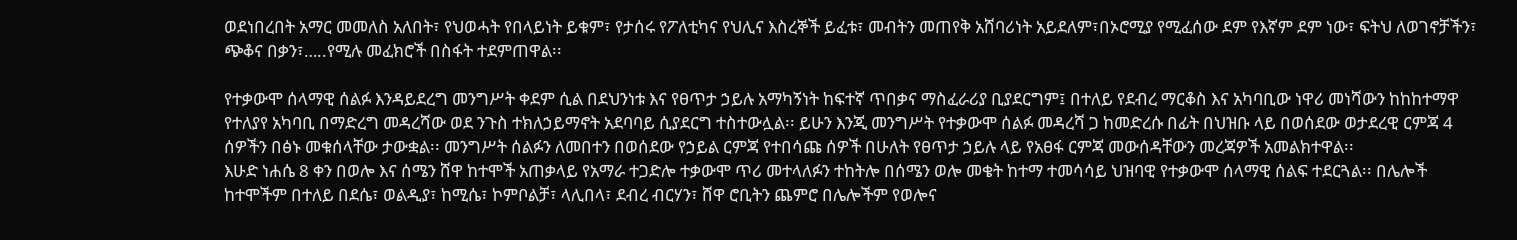ወደነበረበት አማር መመለስ አለበት፣ የህወሓት የበላይነት ይቁም፣ የታሰሩ የፖለቲካና የህሊና እስረኞች ይፈቱ፣ መብትን መጠየቅ አሸባሪነት አይደለም፣በኦሮሚያ የሚፈሰው ደም የእኛም ደም ነው፣ ፍትህ ለወገኖቻችን፣ ጭቆና በቃን፣…..የሚሉ መፈክሮች በስፋት ተደምጠዋል፡፡

የተቃውሞ ሰላማዊ ሰልፉ እንዳይደረግ መንግሥት ቀደም ሲል በደህንነቱ እና የፀጥታ ኃይሉ አማካኝነት ከፍተኛ ጥበቃና ማስፈራሪያ ቢያደርግም፤ በተለይ የደብረ ማርቆስ እና አካባቢው ነዋሪ መነሻውን ከከከተማዋ የተለያየ አካባቢ በማድረግ መዳረሻው ወደ ንጉስ ተክለኃይማኖት አደባባይ ሲያደርግ ተስተውሏል፡፡ ይሁን እንጂ መንግሥት የተቃውሞ ሰልፉ መዳረሻ ጋ ከመድረሱ በፊት በህዝቡ ላይ በወሰደው ወታደረዊ ርምጃ 4 ሰዎችን በፅኑ መቁሰላቸው ታውቋል፡፡ መንግሥት ሰልፉን ለመበተን በወሰደው የኃይል ርምጃ የተበሳጩ ሰዎች በሁለት የፀጥታ ኃይሉ ላይ የአፀፋ ርምጃ መውሰዳቸውን መረጃዎች አመልክተዋል፡፡
እሁድ ነሐሴ 8 ቀን በወሎ እና ሰሜን ሸዋ ከተሞች አጠቃላይ የአማራ ተጋድሎ ተቃውሞ ጥሪ መተላለፉን ተከትሎ በሰሜን ወሎ መቄት ከተማ ተመሳሳይ ህዝባዊ የተቃውሞ ሰላማዊ ሰልፍ ተደርጓል፡፡ በሌሎች ከተሞችም በተለይ በደሴ፣ ወልዲያ፣ ከሚሴ፣ ኮምቦልቻ፣ ላሊበላ፣ ደብረ ብርሃን፣ ሸዋ ሮቢትን ጨምሮ በሌሎችም የወሎና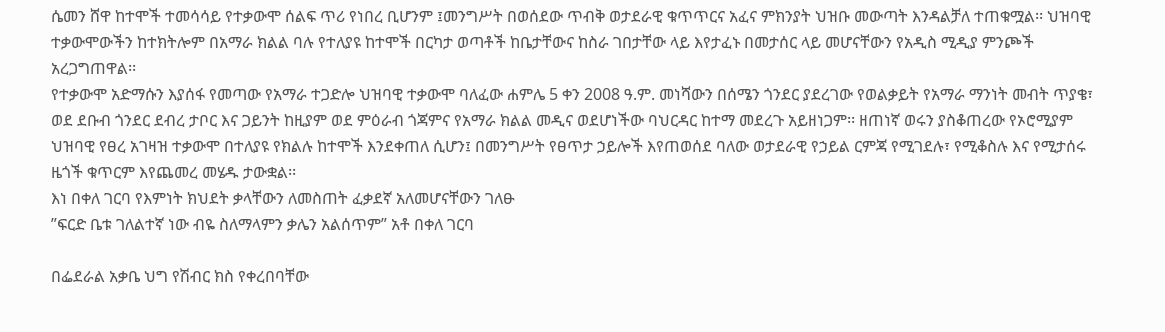ሴመን ሸዋ ከተሞች ተመሳሳይ የተቃውሞ ሰልፍ ጥሪ የነበረ ቢሆንም ፤መንግሥት በወሰደው ጥብቅ ወታደራዊ ቁጥጥርና አፈና ምክንያት ህዝቡ መውጣት እንዳልቻለ ተጠቁሟል፡፡ ህዝባዊ ተቃውሞውችን ከተክትሎም በአማራ ክልል ባሉ የተለያዩ ከተሞች በርካታ ወጣቶች ከቤታቸውና ከስራ ገበታቸው ላይ እየታፈኑ በመታሰር ላይ መሆናቸውን የአዲስ ሚዲያ ምንጮች አረጋግጠዋል፡፡
የተቃውሞ አድማሱን እያሰፋ የመጣው የአማራ ተጋድሎ ህዝባዊ ተቃውሞ ባለፈው ሐምሌ 5 ቀን 2008 ዓ.ም. መነሻውን በሰሜን ጎንደር ያደረገው የወልቃይት የአማራ ማንነት መብት ጥያቄ፣ ወደ ደቡብ ጎንደር ደብረ ታቦር እና ጋይንት ከዚያም ወደ ምዕራብ ጎጃምና የአማራ ክልል መዲና ወደሆነችው ባህርዳር ከተማ መደረጉ አይዘነጋም፡፡ ዘጠነኛ ወሩን ያስቆጠረው የኦሮሚያም ህዝባዊ የፀረ አገዛዝ ተቃውሞ በተለያዩ የክልሉ ከተሞች እንደቀጠለ ሲሆን፤ በመንግሥት የፀጥታ ኃይሎች እየጠወሰደ ባለው ወታደራዊ የኃይል ርምጃ የሚገደሉ፣ የሚቆስሉ እና የሚታሰሩ ዜጎች ቁጥርም እየጨመረ መሄዱ ታውቋል፡፡
እነ በቀለ ገርባ የእምነት ክህደት ቃላቸውን ለመስጠት ፈቃደኛ አለመሆናቸውን ገለፁ
”ፍርድ ቤቱ ገለልተኛ ነው ብዬ ስለማላምን ቃሌን አልሰጥም” አቶ በቀለ ገርባ

በፌደራል አቃቤ ህግ የሽብር ክስ የቀረበባቸው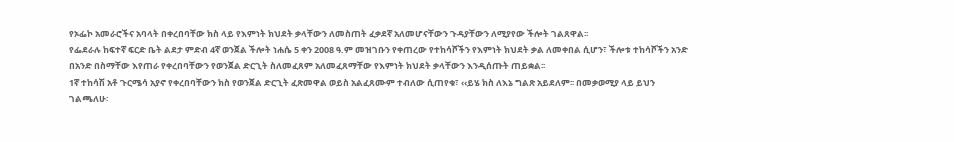የኦፌኮ አመራሮችና አባላት በቀረበባቸው ክስ ላይ የእምነት ክህደት ቃላቸውን ለመስጠት ፈቃደኛ አለመሆናቸውን ጉዳያቸውን ለሚያየው ችሎት ገልጸዋል፡፡
የፌደራሉ ከፍተኛ ፍርድ ቤት ልደታ ምድብ 4ኛ ወንጀል ችሎት ነሐሴ 5 ቀን 2008 ዓ.ም መዝገቡን የቀጠረው የተከሳሾችን የእምነት ክህደት ቃል ለመቀበል ሲሆን፣ ችሎቱ ተከሳሾችን አንድ በአንድ በስማቸው እየጠራ የቀረበባቸውን የወንጀል ድርጊት ስለመፈጸም አለመፈጸማቸው የእምነት ክህደት ቃላቸውን እንዲሰጡት ጠይቋል፡፡
1ኛ ተከሳሽ አቶ ጉርሜሳ አያኖ የቀረበባቸውን ክስ የወንጀል ድርጊት ፈጽመዋል ወይስ አልፈጸሙም ተብለው ሲጠየቁ፣ ‹‹ይሄ ክስ ለእኔ ግልጽ አይደለም፡፡ በመቃወሚያ ላይ ይህን ገልጫለሁ፡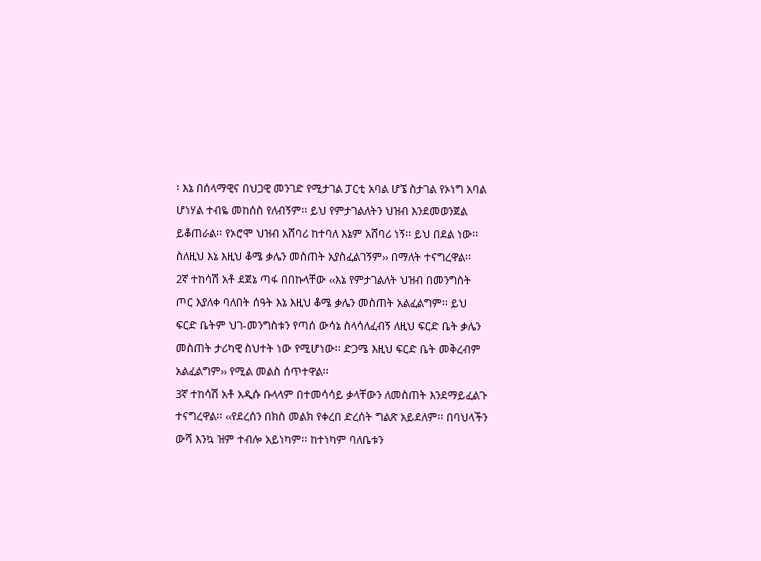፡ እኔ በሰላማዊና በህጋዊ መንገድ የሚታገል ፓርቲ አባል ሆኜ ስታገል የኦነግ አባል ሆነሃል ተብዬ መከሰስ የለብኝም፡፡ ይህ የምታገልለትን ህዝብ እንደመወንጀል ይቆጠራል፡፡ የኦሮሞ ህዝብ አሸባሪ ከተባለ እኔም አሸባሪ ነኝ፡፡ ይህ በደል ነው፡፡ ስለዚህ እኔ እዚህ ቆሜ ቃሌን መስጠት አያስፈልገኝም›› በማለት ተናግረዋል፡፡
2ኛ ተከሳሽ አቶ ደጀኔ ጣፋ በበኩላቸው ‹‹እኔ የምታገልለት ህዝብ በመንግስት ጦር እያለቀ ባለበት ሰዓት እኔ እዚህ ቆሜ ቃሌን መስጠት አልፈልግም፡፡ ይህ ፍርድ ቤትም ህገ-መንግስቱን የጣሰ ውሳኔ ስላሳለፈብኝ ለዚህ ፍርድ ቤት ቃሌን መስጠት ታሪካዊ ስህተት ነው የሚሆነው፡፡ ድጋሜ እዚህ ፍርድ ቤት መቅረብም አልፈልግም›› የሚል መልስ ሰጥተዋል፡፡
3ኛ ተከሳሽ አቶ አዲሱ ቡላላም በተመሳሳይ ቃላቸውን ለመስጠት እንደማይፈልጉ ተናግረዋል፡፡ ‹‹የደረሰን በክስ መልክ የቀረበ ድረሰት ግልጽ አይደለም፡፡ በባህላችን ውሻ እንኳ ዝም ተብሎ አይነካም፡፡ ከተነካም ባለቤቱን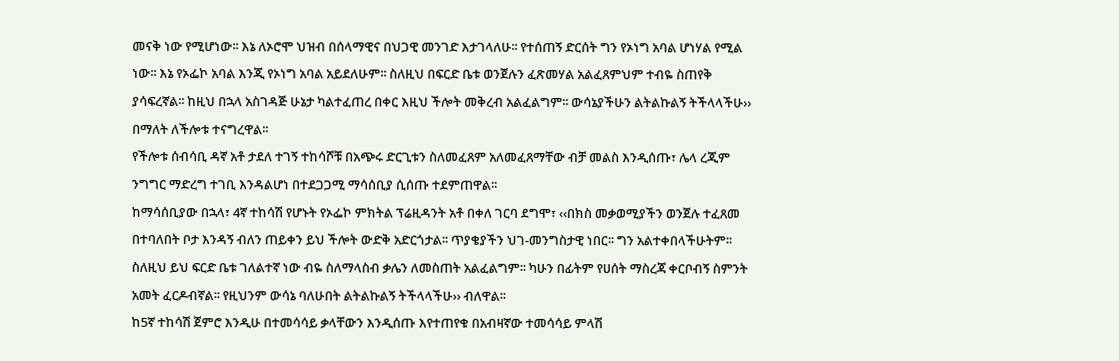መናቅ ነው የሚሆነው፡፡ እኔ ለኦሮሞ ህዝብ በሰላማዊና በህጋዊ መንገድ እታገላለሁ፡፡ የተሰጠኝ ድርሰት ግን የኦነግ አባል ሆነሃል የሚል ነው፡፡ እኔ የኦፌኮ አባል እንጂ የኦነግ አባል አይደለሁም፡፡ ስለዚህ በፍርድ ቤቱ ወንጀሉን ፈጽመሃል አልፈጸምህም ተብዬ ስጠየቅ ያሳፍረኛል፡፡ ከዚህ በኋላ አስገዳጅ ሁኔታ ካልተፈጠረ በቀር እዚህ ችሎት መቅረብ አልፈልግም፡፡ ውሳኔያችሁን ልትልኩልኝ ትችላላችሁ›› በማለት ለችሎቱ ተናግረዋል፡፡
የችሎቱ ሰብሳቢ ዳኛ አቶ ታደለ ተገኝ ተከሳሾቹ በአጭሩ ድርጊቱን ስለመፈጸም አለመፈጸማቸው ብቻ መልስ እንዲሰጡ፣ ሌላ ረጂም ንግግር ማድረግ ተገቢ እንዳልሆነ በተደጋጋሚ ማሳሰቢያ ሲሰጡ ተደምጠዋል፡፡
ከማሳሰቢያው በኋላ፣ 4ኛ ተከሳሽ የሆኑት የኦፌኮ ምክትል ፕሬዚዳንት አቶ በቀለ ገርባ ደግሞ፣ ‹‹በክስ መቃወሚያችን ወንጀሉ ተፈጸመ በተባለበት ቦታ እንዳኝ ብለን ጠይቀን ይህ ችሎት ውድቅ አድርጎታል፡፡ ጥያቄያችን ህገ-መንግስታዊ ነበር፡፡ ግን አልተቀበላችሁትም፡፡ ስለዚህ ይህ ፍርድ ቤቱ ገለልተኛ ነው ብዬ ስለማላስብ ቃሌን ለመስጠት አልፈልግም፡፡ ካሁን በፊትም የሀሰት ማስረጃ ቀርቦብኝ ስምንት አመት ፈርዶብኛል፡፡ የዚህንም ውሳኔ ባለሁበት ልትልኩልኝ ትችላላችሁ›› ብለዋል፡፡
ከ5ኛ ተከሳሽ ጀምሮ እንዲሁ በተመሳሳይ ቃላቸውን እንዲሰጡ እየተጠየቁ በአብዛኛው ተመሳሳይ ምላሽ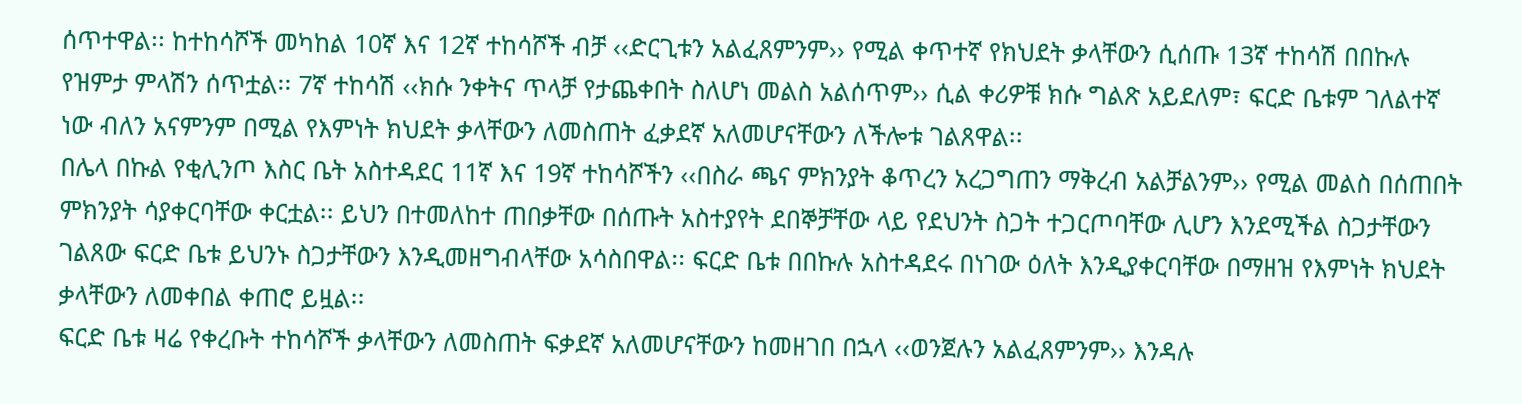ሰጥተዋል፡፡ ከተከሳሾች መካከል 10ኛ እና 12ኛ ተከሳሾች ብቻ ‹‹ድርጊቱን አልፈጸምንም›› የሚል ቀጥተኛ የክህደት ቃላቸውን ሲሰጡ 13ኛ ተከሳሽ በበኩሉ የዝምታ ምላሽን ሰጥቷል፡፡ 7ኛ ተከሳሽ ‹‹ክሱ ንቀትና ጥላቻ የታጨቀበት ስለሆነ መልስ አልሰጥም›› ሲል ቀሪዎቹ ክሱ ግልጽ አይደለም፣ ፍርድ ቤቱም ገለልተኛ ነው ብለን አናምንም በሚል የእምነት ክህደት ቃላቸውን ለመስጠት ፈቃደኛ አለመሆናቸውን ለችሎቱ ገልጸዋል፡፡
በሌላ በኩል የቂሊንጦ እስር ቤት አስተዳደር 11ኛ እና 19ኛ ተከሳሾችን ‹‹በስራ ጫና ምክንያት ቆጥረን አረጋግጠን ማቅረብ አልቻልንም›› የሚል መልስ በሰጠበት ምክንያት ሳያቀርባቸው ቀርቷል፡፡ ይህን በተመለከተ ጠበቃቸው በሰጡት አስተያየት ደበኞቻቸው ላይ የደህንት ስጋት ተጋርጦባቸው ሊሆን እንደሚችል ስጋታቸውን ገልጸው ፍርድ ቤቱ ይህንኑ ስጋታቸውን እንዲመዘግብላቸው አሳስበዋል፡፡ ፍርድ ቤቱ በበኩሉ አስተዳደሩ በነገው ዕለት እንዲያቀርባቸው በማዘዝ የእምነት ክህደት ቃላቸውን ለመቀበል ቀጠሮ ይዟል፡፡
ፍርድ ቤቱ ዛሬ የቀረቡት ተከሳሾች ቃላቸውን ለመስጠት ፍቃደኛ አለመሆናቸውን ከመዘገበ በኋላ ‹‹ወንጀሉን አልፈጸምንም›› እንዳሉ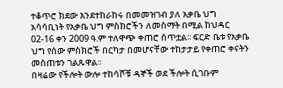ተቆጥሮ ክደው እንደተከራከሩ በመመዝገብ ያለ አቃቤ ህግ አሳሳቢነት የአቃቤ ህግ ምስክሮችን ለመስማት በሚል ከህዳር 02-16 ቀን 2009 ዓ.ም ተለዋጭ ቀጠሮ ሰጥቷል፡፡ ፍርድ ቤቱ የአቃቤ ህግ የሰው ምስክሮች በርካታ በመሆናቸው ተከታታይ የቀጠሮ ቀናትን መስጠቱን ገልጹዋል፡፡
በዛሬው የችሎት ውሎ ተከሳሾቹ ዳኞች ወደ ችሎት ሲገቡም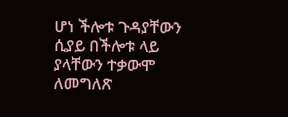ሆነ ችሎቱ ጉዳያቸውን ሲያይ በችሎቱ ላይ ያላቸውን ተቃውሞ ለመግለጽ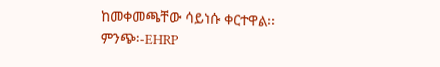ከመቀመጫቸው ሳይነሱ ቀርተዋል፡፡
ምንጭ፡-EHRP